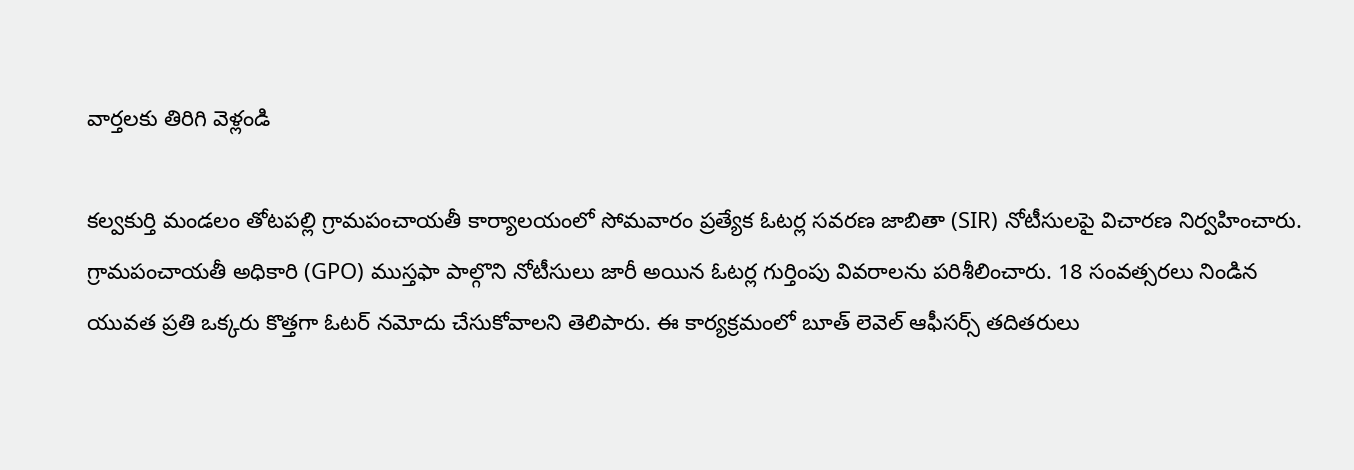వార్తలకు తిరిగి వెళ్లండి

కల్వకుర్తి మండలం తోటపల్లి గ్రామపంచాయతీ కార్యాలయంలో సోమవారం ప్రత్యేక ఓటర్ల సవరణ జాబితా (SIR) నోటీసులపై విచారణ నిర్వహించారు.
గ్రామపంచాయతీ అధికారి (GPO) ముస్తఫా పాల్గొని నోటీసులు జారీ అయిన ఓటర్ల గుర్తింపు వివరాలను పరిశీలించారు. 18 సంవత్సరలు నిండిన యువత ప్రతి ఒక్కరు కొత్తగా ఓటర్ నమోదు చేసుకోవాలని తెలిపారు. ఈ కార్యక్రమంలో బూత్ లెవెల్ ఆఫీసర్స్ తదితరులు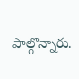పాల్గొన్నారు.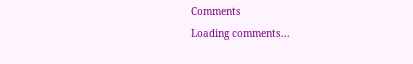Comments
Loading comments...